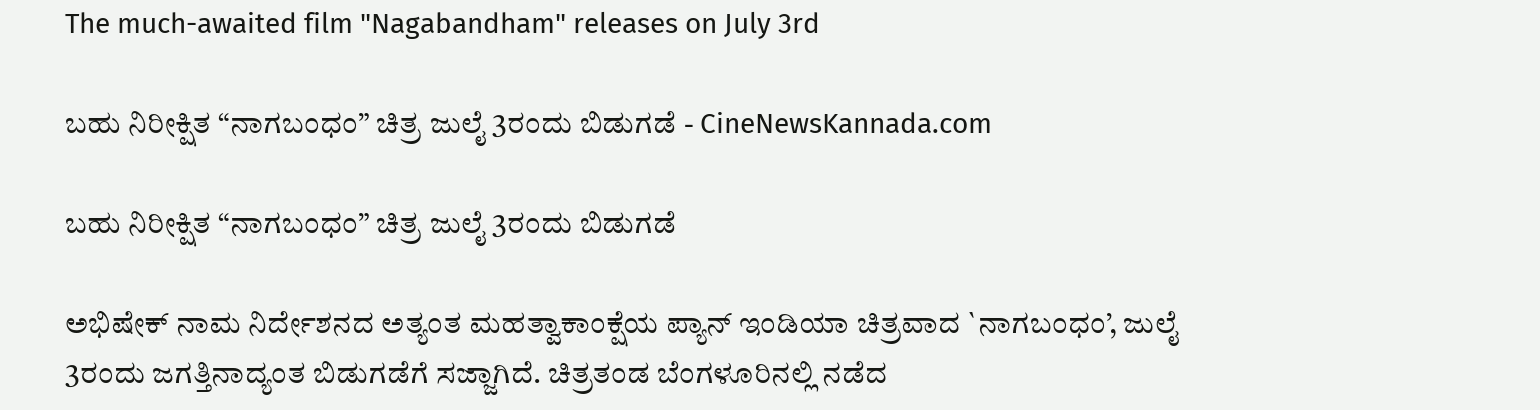The much-awaited film "Nagabandham" releases on July 3rd

ಬಹು ನಿರೀಕ್ಷಿತ “ನಾಗಬಂಧಂ” ಚಿತ್ರ ಜುಲೈ 3ರಂದು ಬಿಡುಗಡೆ - CineNewsKannada.com

ಬಹು ನಿರೀಕ್ಷಿತ “ನಾಗಬಂಧಂ” ಚಿತ್ರ ಜುಲೈ 3ರಂದು ಬಿಡುಗಡೆ

ಅಭಿಷೇಕ್ ನಾಮ ನಿರ್ದೇಶನದ ಅತ್ಯಂತ ಮಹತ್ವಾಕಾಂಕ್ಷೆಯ ಪ್ಯಾನ್ ಇಂಡಿಯಾ ಚಿತ್ರವಾದ `ನಾಗಬಂಧಂ’, ಜುಲೈ 3ರಂದು ಜಗತ್ತಿನಾದ್ಯಂತ ಬಿಡುಗಡೆಗೆ ಸಜ್ಜಾಗಿದೆ. ಚಿತ್ರತಂಡ ಬೆಂಗಳೂರಿನಲ್ಲಿ ನಡೆದ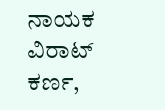ನಾಯಕ ವಿರಾಟ್ ಕರ್ಣ,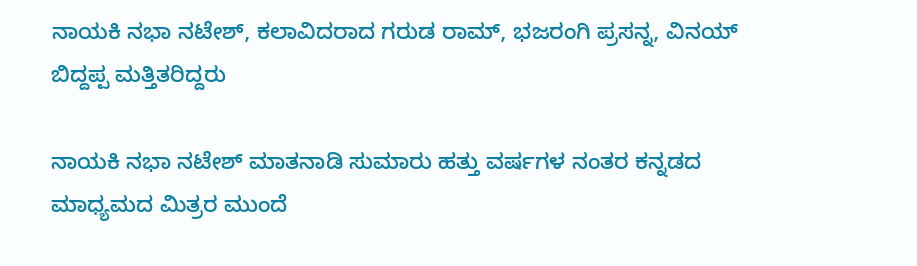ನಾಯಕಿ ನಭಾ ನಟೇಶ್, ಕಲಾವಿದರಾದ ಗರುಡ ರಾಮ್, ಭಜರಂಗಿ ಪ್ರಸನ್ನ, ವಿನಯ್ ಬಿದ್ದಪ್ಪ ಮತ್ತಿತರಿದ್ದರು

ನಾಯಕಿ ನಭಾ ನಟೇಶ್ ಮಾತನಾಡಿ ಸುಮಾರು ಹತ್ತು ವರ್ಷಗಳ ನಂತರ ಕನ್ನಡದ ಮಾಧ್ಯಮದ ಮಿತ್ರರ ಮುಂದೆ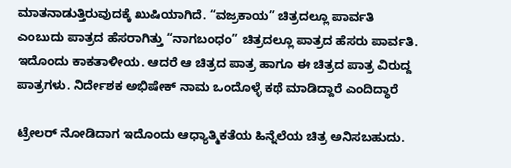ಮಾತನಾಡುತ್ತಿರುವುದಕ್ಕೆ ಖುಷಿಯಾಗಿದೆ. “ವಜ್ರಕಾಯ” ಚಿತ್ರದಲ್ಲೂ ಪಾರ್ವತಿ ಎಂಬುದು ಪಾತ್ರದ ಹೆಸರಾಗಿತ್ತು “ನಾಗಬಂಧಂ” ಚಿತ್ರದಲ್ಲೂ ಪಾತ್ರದ ಹೆಸರು ಪಾರ್ವತಿ. ಇದೊಂದು ಕಾಕತಾಳೀಯ. ಆದರೆ ಆ ಚಿತ್ರದ ಪಾತ್ರ ಹಾಗೂ ಈ ಚಿತ್ರದ ಪಾತ್ರ ವಿರುದ್ದ ಪಾತ್ರಗಳು. ನಿರ್ದೇಶಕ ಅಭಿಷೇಕ್ ನಾಮ ಒಂದೊಳ್ಳೆ ಕಥೆ ಮಾಡಿದ್ದಾರೆ ಎಂದಿದ್ಧಾರೆ

ಟ್ರೇಲರ್ ನೋಡಿದಾಗ ಇದೊಂದು ಆಧ್ಯಾತ್ಮಿಕತೆಯ ಹಿನ್ನೆಲೆಯ ಚಿತ್ರ ಅನಿಸಬಹುದು.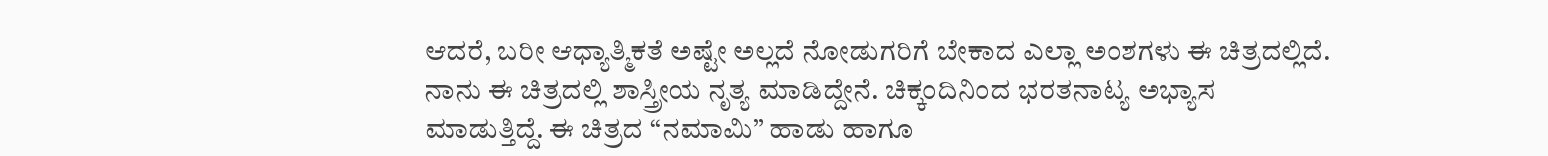ಆದರೆ, ಬರೀ ಆಧ್ಯಾತ್ಮಿಕತೆ ಅಷ್ಟೇ ಅಲ್ಲದೆ ನೋಡುಗರಿಗೆ ಬೇಕಾದ ಎಲ್ಲಾ ಅಂಶಗಳು ಈ ಚಿತ್ರದಲ್ಲಿದೆ. ನಾನು ಈ ಚಿತ್ರದಲ್ಲಿ ಶಾಸ್ತ್ರೀಯ ನೃತ್ಯ ಮಾಡಿದ್ದೇನೆ. ಚಿಕ್ಕಂದಿನಿಂದ ಭರತನಾಟ್ಯ ಅಭ್ಯಾಸ ಮಾಡುತ್ತಿದ್ದೆ. ಈ ಚಿತ್ರದ “ನಮಾಮಿ” ಹಾಡು ಹಾಗೂ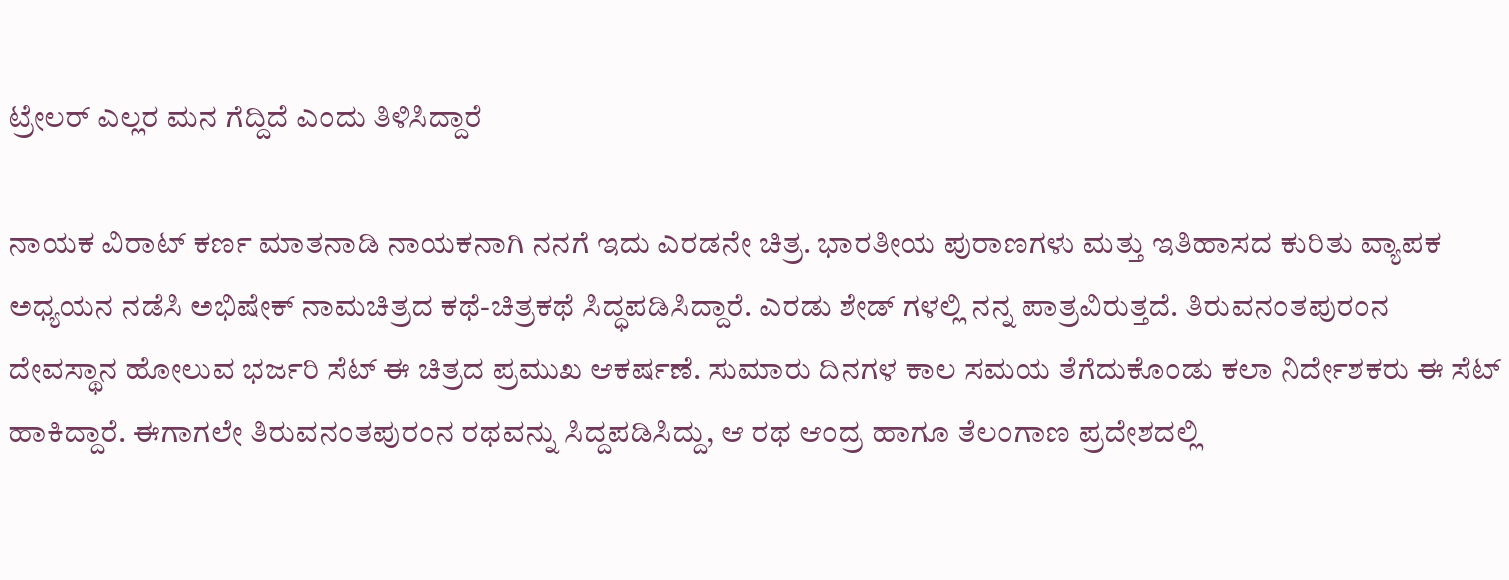ಟ್ರೇಲರ್ ಎಲ್ಲರ ಮನ ಗೆದ್ದಿದೆ ಎಂದು ತಿಳಿಸಿದ್ದಾರೆ

ನಾಯಕ ವಿರಾಟ್ ಕರ್ಣ ಮಾತನಾಡಿ ನಾಯಕನಾಗಿ ನನಗೆ ಇದು ಎರಡನೇ ಚಿತ್ರ. ಭಾರತೀಯ ಪುರಾಣಗಳು ಮತ್ತು ಇತಿಹಾಸದ ಕುರಿತು ವ್ಯಾಪಕ ಅಧ್ಯಯನ ನಡೆಸಿ ಅಭಿಷೇಕ್ ನಾಮಚಿತ್ರದ ಕಥೆ-ಚಿತ್ರಕಥೆ ಸಿದ್ಧಪಡಿಸಿದ್ದಾರೆ. ಎರಡು ಶೇಡ್ ಗಳಲ್ಲಿ ನನ್ನ ಪಾತ್ರವಿರುತ್ತದೆ. ತಿರುವನಂತಪುರಂನ ದೇವಸ್ಥಾನ ಹೋಲುವ ಭರ್ಜರಿ ಸೆಟ್ ಈ ಚಿತ್ರದ ಪ್ರಮುಖ ಆಕರ್ಷಣೆ. ಸುಮಾರು ದಿನಗಳ ಕಾಲ ಸಮಯ ತೆಗೆದುಕೊಂಡು ಕಲಾ ನಿರ್ದೇಶಕರು ಈ ಸೆಟ್ ಹಾಕಿದ್ದಾರೆ. ಈಗಾಗಲೇ ತಿರುವನಂತಪುರಂನ ರಥವನ್ನು ಸಿದ್ದಪಡಿಸಿದ್ದು, ಆ ರಥ ಆಂದ್ರ ಹಾಗೂ ತೆಲಂಗಾಣ ಪ್ರದೇಶದಲ್ಲಿ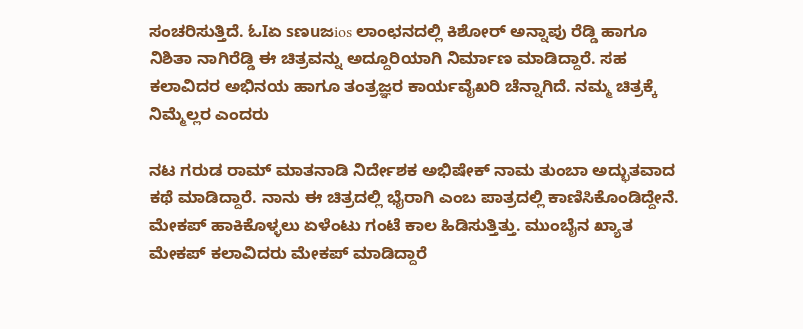ಸಂಚರಿಸುತ್ತಿದೆ. ಓIಏ sಣuಜios ಲಾಂಛನದಲ್ಲಿ ಕಿಶೋರ್ ಅನ್ನಾಪು ರೆಡ್ಡಿ ಹಾಗೂ ನಿಶಿತಾ ನಾಗಿರೆಡ್ಡಿ ಈ ಚಿತ್ರವನ್ನು ಅದ್ದೂರಿಯಾಗಿ ನಿರ್ಮಾಣ ಮಾಡಿದ್ದಾರೆ. ಸಹ ಕಲಾವಿದರ ಅಭಿನಯ ಹಾಗೂ ತಂತ್ರಜ್ಞರ ಕಾರ್ಯವೈಖರಿ ಚೆನ್ನಾಗಿದೆ. ನಮ್ಮ ಚಿತ್ರಕ್ಕೆ ನಿಮ್ಮೆಲ್ಲರ ಎಂದರು

ನಟ ಗರುಡ ರಾಮ್ ಮಾತನಾಡಿ ನಿರ್ದೇಶಕ ಅಭಿಷೇಕ್ ನಾಮ ತುಂಬಾ ಅದ್ಭುತವಾದ ಕಥೆ ಮಾಡಿದ್ದಾರೆ. ನಾನು ಈ ಚಿತ್ರದಲ್ಲಿ ಭೈರಾಗಿ ಎಂಬ ಪಾತ್ರದಲ್ಲಿ ಕಾಣಿಸಿಕೊಂಡಿದ್ದೇನೆ. ಮೇಕಪ್ ಹಾಕಿಕೊಳ್ಳಲು ಏಳೆಂಟು ಗಂಟೆ ಕಾಲ ಹಿಡಿಸುತ್ತಿತ್ತು. ಮುಂಬೈನ ಖ್ಯಾತ ಮೇಕಪ್ ಕಲಾವಿದರು ಮೇಕಪ್ ಮಾಡಿದ್ದಾರೆ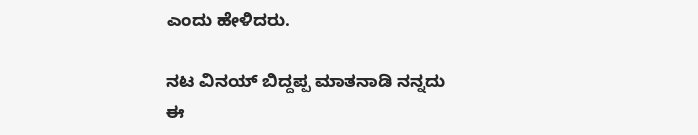ಎಂದು ಹೇಳಿದರು.

ನಟ ವಿನಯ್ ಬಿದ್ದಪ್ಪ ಮಾತನಾಡಿ ನನ್ನದು ಈ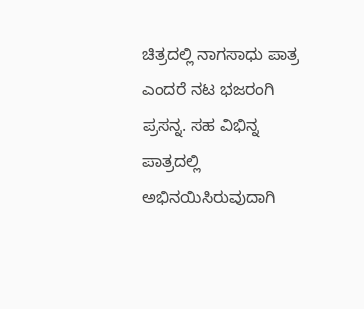ಚಿತ್ರದಲ್ಲಿ ನಾಗಸಾಧು ಪಾತ್ರ ಎಂದರೆ ನಟ ಭಜರಂಗಿ ಪ್ರಸನ್ನ. ಸಹ ವಿಭಿನ್ನ ಪಾತ್ರದಲ್ಲಿ ಅಭಿನಯಿಸಿರುವುದಾಗಿ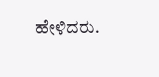ಹೇಳಿದರು.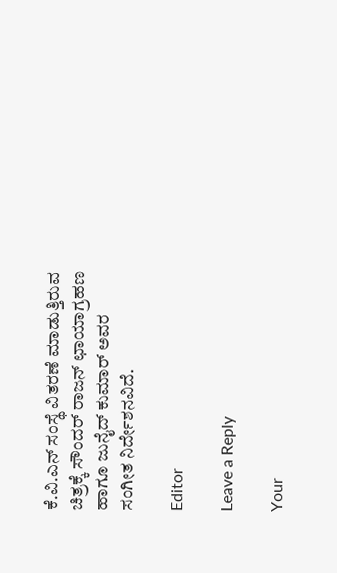ಕೆ.ವಿ.ಎನ್ ಸಂಸ್ಥೆ ವಿತರಣೆ ಮಾಡುತ್ತಿರುವ ಚಿತ್ರಕ್ಕೆ ಸೌಂದರ್ ರಾಜನ್ ಛಾಯಾಗ್ರಹಣ ಹಾಗೂ ಜುನೈದ್ ಕುಮಾರ್ ಅವರ ಸಂಗೀತ ನಿರ್ದೇಶನವಿದೆ.

Editor

Leave a Reply

Your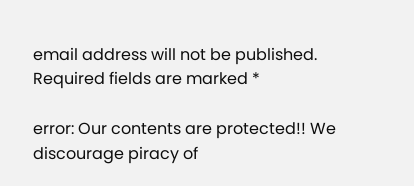email address will not be published. Required fields are marked *

error: Our contents are protected!! We discourage piracy of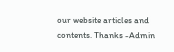our website articles and contents. Thanks -Admin